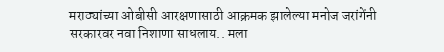मराठ्यांच्या ओबीसी आरक्षणासाठी आक्रमक झालेल्या मनोज जरांगेंनी सरकारवर नवा निशाणा साधलाय.. मला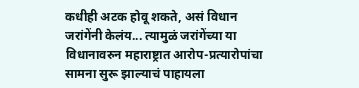कधीही अटक होवू शकते, असं विधान जरांगेंनी केलंय... त्यामुळं जरांगेंच्या या विधानावरुन महाराष्ट्रात आरोप-प्रत्यारोपांचा सामना सुरू झाल्याचं पाहायला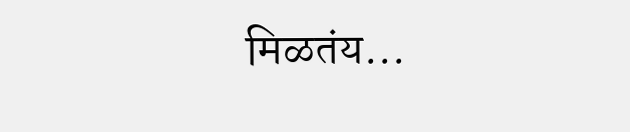मिळतंय...